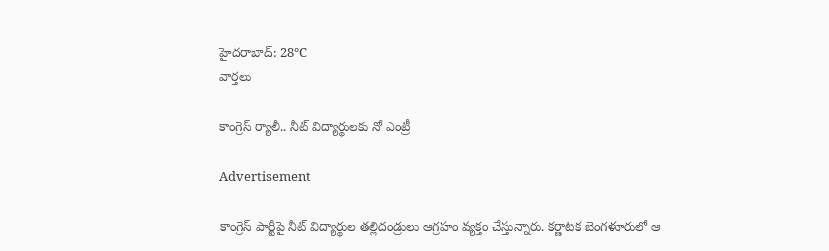హైదరాబాద్: 28°C
వార్తలు

కాంగ్రెస్ ర్యాలీ.. నీట్ విద్యార్థులకు నో ఎంట్రీ

Advertisement

కాంగ్రెస్ పార్టీపై నీట్ విద్యార్థుల తల్లిదండ్రులు ఆగ్రహం వ్యక్తం చేస్తున్నారు. కర్ణాటక బెంగళూరులో ఆ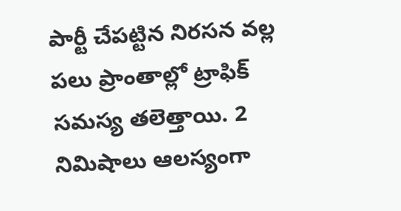పార్టీ చేపట్టిన నిరసన వల్ల పలు ప్రాంతాల్లో ట్రాఫిక్ సమస్య తలెత్తాయి. 2 నిమిషాలు ఆలస్యంగా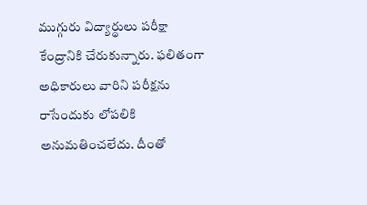ముగ్గురు విద్యార్థులు పరీక్షా కేంద్రానికి చేరుకున్నారు. ఫలితంగా అధికారులు వారిని పరీక్షను రాసేందుకు లోపలికి అనుమతించలేదు. దీంతో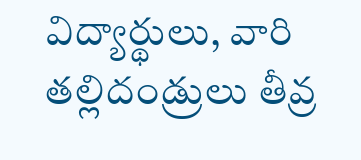విద్యార్థులు, వారి తల్లిదండ్రులు తీవ్ర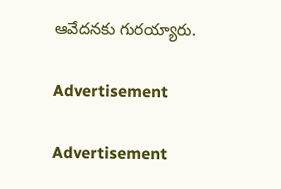ఆవేదనకు గురయ్యారు.

Advertisement

Advertisement